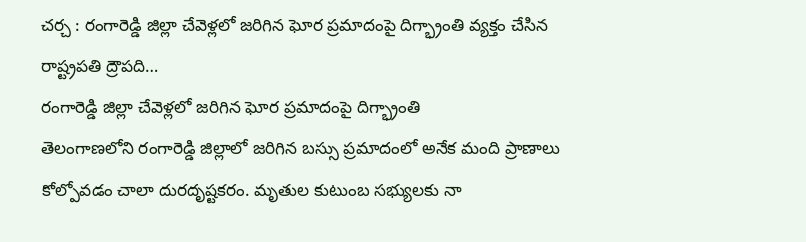చర్చ : రంగారెడ్డి జిల్లా చేవెళ్లలో జరిగిన ఘోర ప్రమాదంపై దిగ్భ్రాంతి వ్యక్తం చేసిన రాష్ట్రపతి ద్రౌపది…
రంగారెడ్డి జిల్లా చేవెళ్లలో జరిగిన ఘోర ప్రమాదంపై దిగ్భ్రాంతి
తెలంగాణలోని రంగారెడ్డి జిల్లాలో జరిగిన బస్సు ప్రమాదంలో అనేక మంది ప్రాణాలు కోల్పోవడం చాలా దురదృష్టకరం. మృతుల కుటుంబ సభ్యులకు నా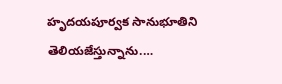హృదయపూర్వక సానుభూతిని తెలియజేస్తున్నాను.…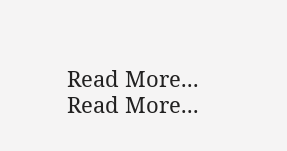Read More...
Read More...